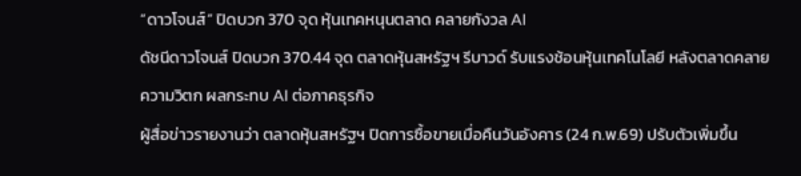“ดาวโจนส์” ปิดบวก 370 จุด หุ้นเทคหนุนตลาด คลายกังวล AI
ดัชนีดาวโจนส์ ปิดบวก 370.44 จุด ตลาดหุ้นสหรัฐฯ รีบาวด์ รับแรงช้อนหุ้นเทคโนโลยี หลังตลาดคลายความวิตก ผลกระทบ AI ต่อภาคธุรกิจ
ผู้สื่อข่าวรายงานว่า ตลาดหุ้นสหรัฐฯ ปิดการซื้อขายเมื่อคืนวันอังคาร (24 ก.พ.69) ปรับตัวเพิ่มขึ้น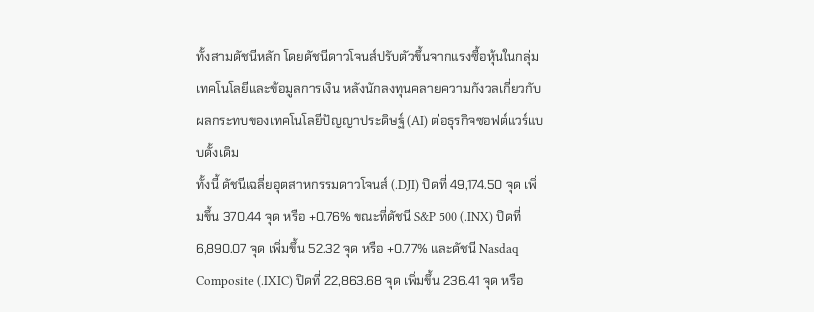ทั้งสามดัชนีหลัก โดยดัชนีดาวโจนส์ปรับตัวขึ้นจากแรงซื้อหุ้นในกลุ่มเทคโนโลยีและข้อมูลการเงิน หลังนักลงทุนคลายความกังวลเกี่ยวกับผลกระทบของเทคโนโลยีปัญญาประดิษฐ์ (AI) ต่อธุรกิจซอฟต์แวร์แบบดั้งเดิม
ทั้งนี้ ดัชนีเฉลี่ยอุตสาหกรรมดาวโจนส์ (.DJI) ปิดที่ 49,174.50 จุด เพิ่มขึ้น 370.44 จุด หรือ +0.76% ขณะที่ดัชนี S&P 500 (.INX) ปิดที่ 6,890.07 จุด เพิ่มขึ้น 52.32 จุด หรือ +0.77% และดัชนี Nasdaq Composite (.IXIC) ปิดที่ 22,863.68 จุด เพิ่มขึ้น 236.41 จุด หรือ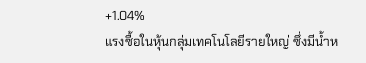+1.04%
แรงซื้อในหุ้นกลุ่มเทคโนโลยีรายใหญ่ ซึ่งมีน้ำห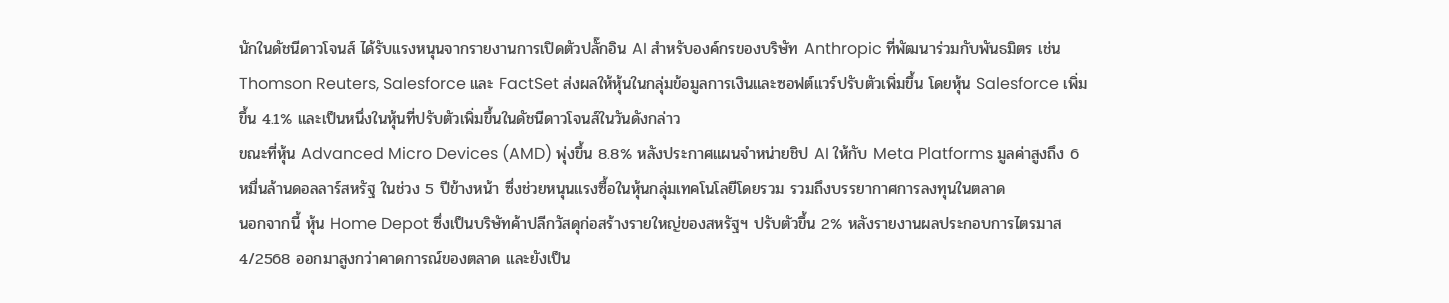นักในดัชนีดาวโจนส์ ได้รับแรงหนุนจากรายงานการเปิดตัวปลั๊กอิน AI สำหรับองค์กรของบริษัท Anthropic ที่พัฒนาร่วมกับพันธมิตร เช่น Thomson Reuters, Salesforce และ FactSet ส่งผลให้หุ้นในกลุ่มข้อมูลการเงินและซอฟต์แวร์ปรับตัวเพิ่มขึ้น โดยหุ้น Salesforce เพิ่มขึ้น 4.1% และเป็นหนึ่งในหุ้นที่ปรับตัวเพิ่มขึ้นในดัชนีดาวโจนส์ในวันดังกล่าว
ขณะที่หุ้น Advanced Micro Devices (AMD) พุ่งขึ้น 8.8% หลังประกาศแผนจำหน่ายชิป AI ให้กับ Meta Platforms มูลค่าสูงถึง 6 หมื่นล้านดอลลาร์สหรัฐ ในช่วง 5 ปีข้างหน้า ซึ่งช่วยหนุนแรงซื้อในหุ้นกลุ่มเทคโนโลยีโดยรวม รวมถึงบรรยากาศการลงทุนในตลาด
นอกจากนี้ หุ้น Home Depot ซึ่งเป็นบริษัทค้าปลีกวัสดุก่อสร้างรายใหญ่ของสหรัฐฯ ปรับตัวขึ้น 2% หลังรายงานผลประกอบการไตรมาส 4/2568 ออกมาสูงกว่าคาดการณ์ของตลาด และยังเป็น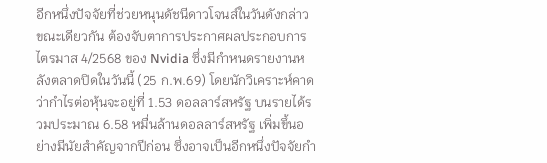อีกหนึ่งปัจจัยที่ช่วยหนุนดัชนีดาวโจนส์ในวันดังกล่าว
ขณะเดียวกัน ต้องจับตาการประกาศผลประกอบการไตรมาส 4/2568 ของ Nvidia ซึ่งมีกำหนดรายงานหลังตลาดปิดในวันนี้ (25 ก.พ.69) โดยนักวิเคราะห์คาดว่ากำไรต่อหุ้นจะอยู่ที่ 1.53 ดอลลาร์สหรัฐ บนรายได้รวมประมาณ 6.58 หมื่นล้านดอลลาร์สหรัฐ เพิ่มขึ้นอย่างมีนัยสำคัญจากปีก่อน ซึ่งอาจเป็นอีกหนึ่งปัจจัยกำ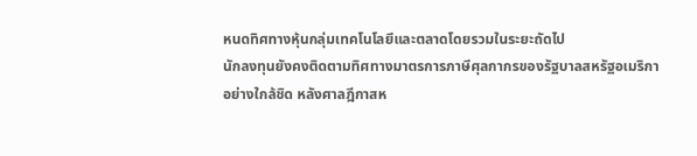หนดทิศทางหุ้นกลุ่มเทคโนโลยีและตลาดโดยรวมในระยะถัดไป
นักลงทุนยังคงติดตามทิศทางมาตรการภาษีศุลกากรของรัฐบาลสหรัฐอเมริกาอย่างใกล้ชิด หลังศาลฎีกาสห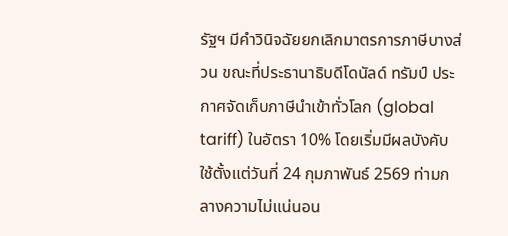รัฐฯ มีคำวินิจฉัยยกเลิกมาตรการภาษีบางส่วน ขณะที่ประธานาธิบดีโดนัลด์ ทรัมป์ ประกาศจัดเก็บภาษีนำเข้าทั่วโลก (global tariff) ในอัตรา 10% โดยเริ่มมีผลบังคับใช้ตั้งแต่วันที่ 24 กุมภาพันธ์ 2569 ท่ามกลางความไม่แน่นอน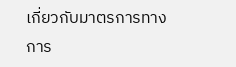เกี่ยวกับมาตรการทางการ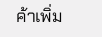ค้าเพิ่ม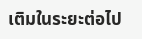เติมในระยะต่อไป